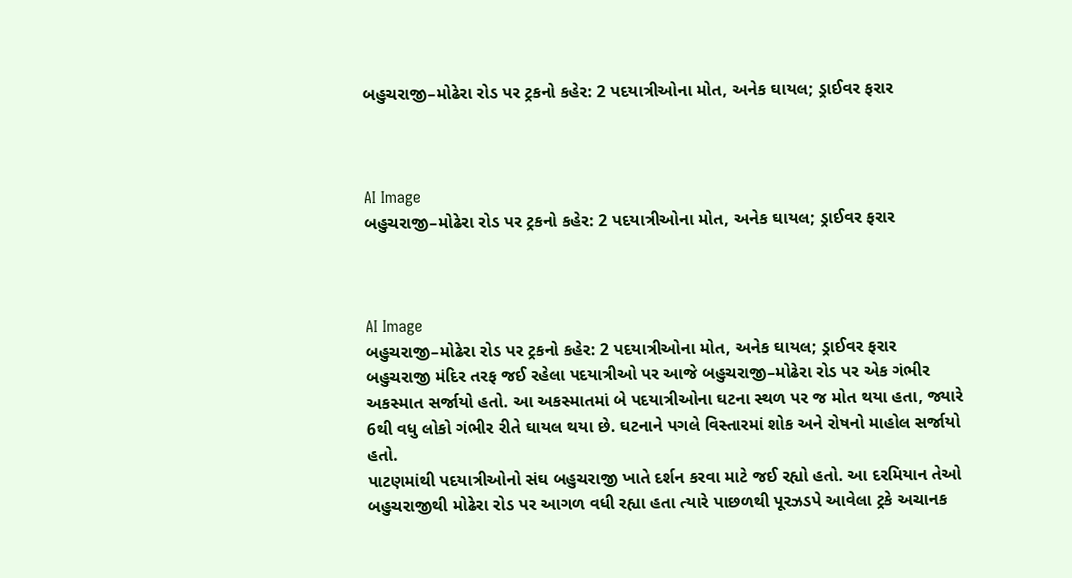બહુચરાજી–મોઢેરા રોડ પર ટ્રકનો કહેર: 2 પદયાત્રીઓના મોત, અનેક ઘાયલ; ડ્રાઈવર ફરાર



AI Image
બહુચરાજી–મોઢેરા રોડ પર ટ્રકનો કહેર: 2 પદયાત્રીઓના મોત, અનેક ઘાયલ; ડ્રાઈવર ફરાર



AI Image
બહુચરાજી–મોઢેરા રોડ પર ટ્રકનો કહેર: 2 પદયાત્રીઓના મોત, અનેક ઘાયલ; ડ્રાઈવર ફરાર
બહુચરાજી મંદિર તરફ જઈ રહેલા પદયાત્રીઓ પર આજે બહુચરાજી–મોઢેરા રોડ પર એક ગંભીર અકસ્માત સર્જાયો હતો. આ અકસ્માતમાં બે પદયાત્રીઓના ઘટના સ્થળ પર જ મોત થયા હતા, જ્યારે 6થી વધુ લોકો ગંભીર રીતે ઘાયલ થયા છે. ઘટનાને પગલે વિસ્તારમાં શોક અને રોષનો માહોલ સર્જાયો હતો.
પાટણમાંથી પદયાત્રીઓનો સંઘ બહુચરાજી ખાતે દર્શન કરવા માટે જઈ રહ્યો હતો. આ દરમિયાન તેઓ બહુચરાજીથી મોઢેરા રોડ પર આગળ વધી રહ્યા હતા ત્યારે પાછળથી પૂરઝડપે આવેલા ટ્રકે અચાનક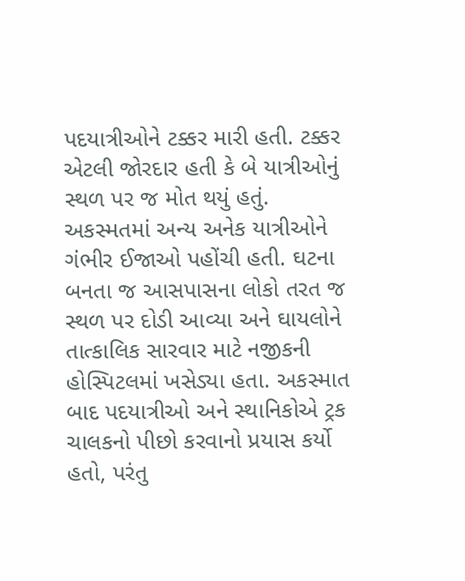પદયાત્રીઓને ટક્કર મારી હતી. ટક્કર એટલી જોરદાર હતી કે બે યાત્રીઓનું સ્થળ પર જ મોત થયું હતું.
અકસ્મતમાં અન્ય અનેક યાત્રીઓને ગંભીર ઈજાઓ પહોંચી હતી. ઘટના બનતા જ આસપાસના લોકો તરત જ સ્થળ પર દોડી આવ્યા અને ઘાયલોને તાત્કાલિક સારવાર માટે નજીકની હોસ્પિટલમાં ખસેડ્યા હતા. અકસ્માત બાદ પદયાત્રીઓ અને સ્થાનિકોએ ટ્રક ચાલકનો પીછો કરવાનો પ્રયાસ કર્યો હતો, પરંતુ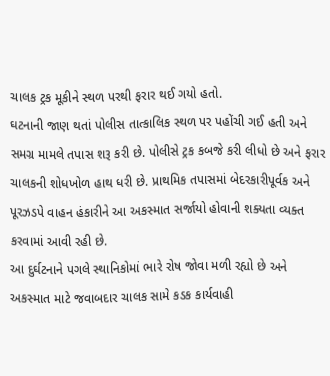ચાલક ટ્રક મૂકીને સ્થળ પરથી ફરાર થઈ ગયો હતો.
ઘટનાની જાણ થતાં પોલીસ તાત્કાલિક સ્થળ પર પહોંચી ગઈ હતી અને સમગ્ર મામલે તપાસ શરૂ કરી છે. પોલીસે ટ્રક કબજે કરી લીધો છે અને ફરાર ચાલકની શોધખોળ હાથ ધરી છે. પ્રાથમિક તપાસમાં બેદરકારીપૂર્વક અને પૂરઝડપે વાહન હંકારીને આ અકસ્માત સર્જાયો હોવાની શક્યતા વ્યક્ત કરવામાં આવી રહી છે.
આ દુર્ઘટનાને પગલે સ્થાનિકોમાં ભારે રોષ જોવા મળી રહ્યો છે અને અકસ્માત માટે જવાબદાર ચાલક સામે કડક કાર્યવાહી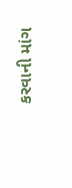કરવાની માંગ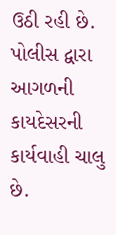ઉઠી રહી છે. પોલીસ દ્વારા આગળની કાયદેસરની કાર્યવાહી ચાલુ છે.